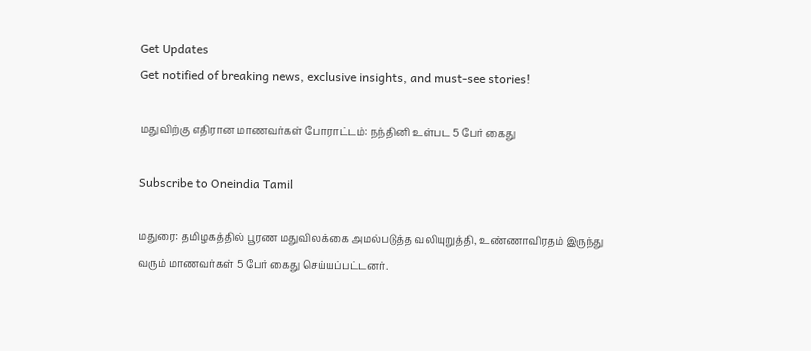Get Updates
Get notified of breaking news, exclusive insights, and must-see stories!

மதுவிற்கு எதிரான மாணவர்கள் போராட்டம்: நந்தினி உள்பட 5 பேர் கைது

Subscribe to Oneindia Tamil

மதுரை: தமிழகத்தில் பூரண மதுவிலக்கை அமல்படுத்த வலியுறுத்தி, உண்ணாவிரதம் இருந்து வரும் மாணவர்கள் 5 பேர் கைது செய்யப்பட்டனர்.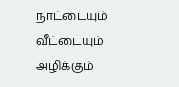நாட்டையும் வீட்டையும் அழிக்கும்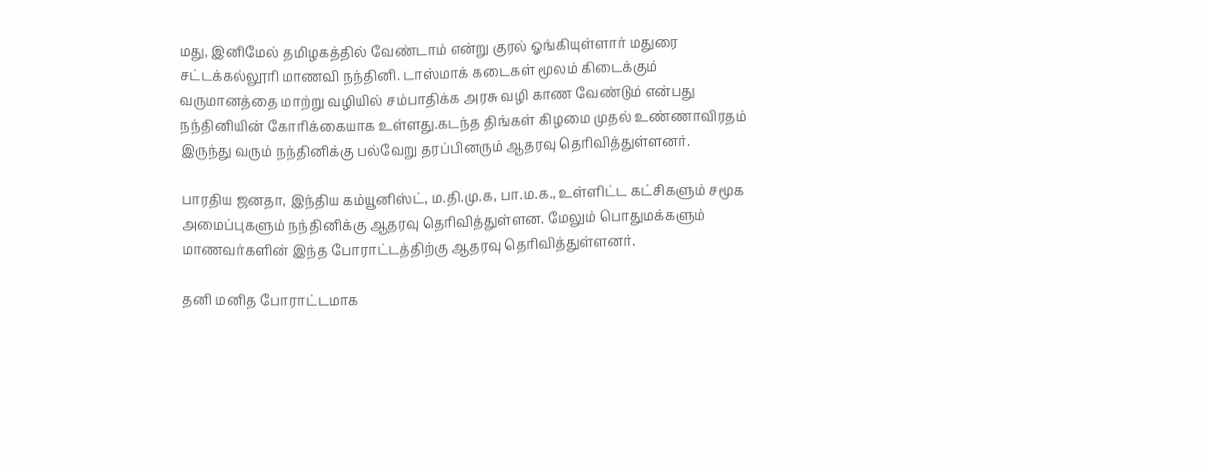மது, இனிமேல் தமிழகத்தில் வேண்டாம் என்று குரல் ஓங்கியுள்ளார் மதுரை சட்டக்கல்லூரி மாணவி நந்தினி. டாஸ்மாக் கடைகள் மூலம் கிடைக்கும் வருமானத்தை மாற்று வழியில் சம்பாதிக்க அரசு வழி காண வேண்டும் என்பது நந்தினியின் கோரிக்கையாக உள்ளது.கடந்த திங்கள் கிழமை முதல் உண்ணாவிரதம் இருந்து வரும் நந்தினிக்கு பல்வேறு தரப்பினரும் ஆதரவு தெரிவித்துள்ளனர்.

பாரதிய ஜனதா, இந்திய கம்யூனிஸ்ட், ம.தி.மு.க, பா.ம.க., உள்ளிட்ட கட்சிகளும் சமூக அமைப்புகளும் நந்தினிக்கு ஆதரவு தெரிவித்துள்ளன. மேலும் பொதுமக்களும் மாணவர்களின் இந்த போராட்டத்திற்கு ஆதரவு தெரிவித்துள்ளனர்.

தனி மனித போராட்டமாக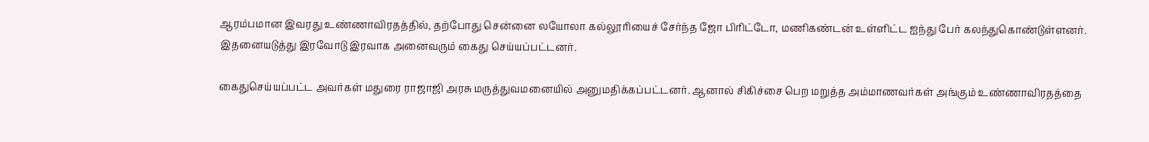ஆரம்பமான இவரது உண்ணாவிரதத்தில், தற்போது சென்னை லயோலா கல்லூரியைச் சேர்ந்த ஜோ பிரிட்டோ, மணிகண்டன் உள்ளிட்ட ஐந்து பேர் கலந்துகொண்டுள்ளனர். இதனையடுத்து இரவோடு இரவாக அனைவரும் கைது செய்யப்பட்டனர்.

கைதுசெய்யப்பட்ட அவர்கள் மதுரை ராஜாஜி அரசு மருத்துவமனையில் அனுமதிக்கப்பட்டனர். ஆனால் சிகிச்சை பெற மறுத்த அம்மாணவர்கள் அங்கும் உண்ணாவிரதத்தை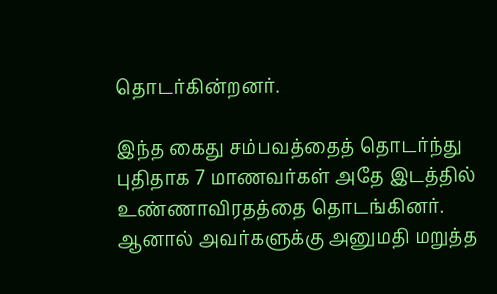தொடர்கின்றனர்.

இந்த கைது சம்பவத்தைத் தொடர்ந்து புதிதாக 7 மாணவர்கள் அதே இடத்தில் உண்ணாவிரதத்தை தொடங்கினர். ஆனால் அவர்களுக்கு அனுமதி மறுத்த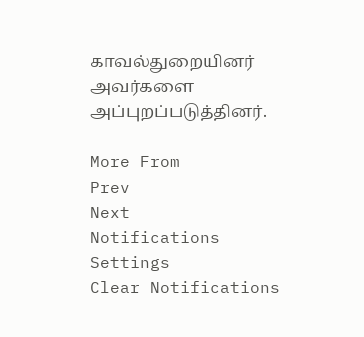காவல்துறையினர் அவர்களை அப்புறப்படுத்தினர்.

More From
Prev
Next
Notifications
Settings
Clear Notifications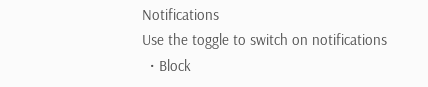Notifications
Use the toggle to switch on notifications
  • Block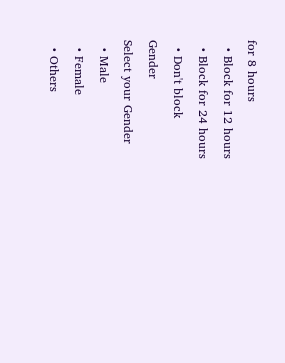for 8 hours
  • Block for 12 hours
  • Block for 24 hours
  • Don't block
Gender
Select your Gender
  • Male
  • Female
  • Others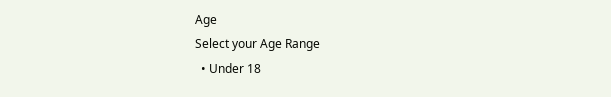Age
Select your Age Range
  • Under 18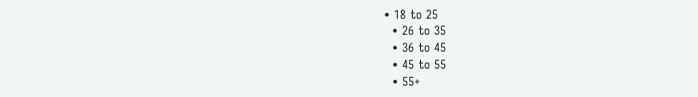• 18 to 25
  • 26 to 35
  • 36 to 45
  • 45 to 55
  • 55+